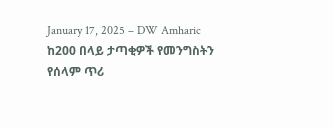January 17, 2025 – DW Amharic
ከ200 በላይ ታጣቂዎች የመንግስትን የሰላም ጥሪ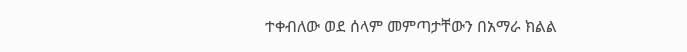ተቀብለው ወደ ሰላም መምጣታቸውን በአማራ ክልል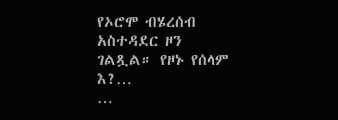የኦሮሞ ብሄረሰብ አስተዳደር ዞን ገልጿል። የዞኑ የሰላም እ?…
…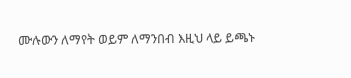ሙሉውን ለማየት ወይም ለማንበብ እዚህ ላይ ይጫኑ